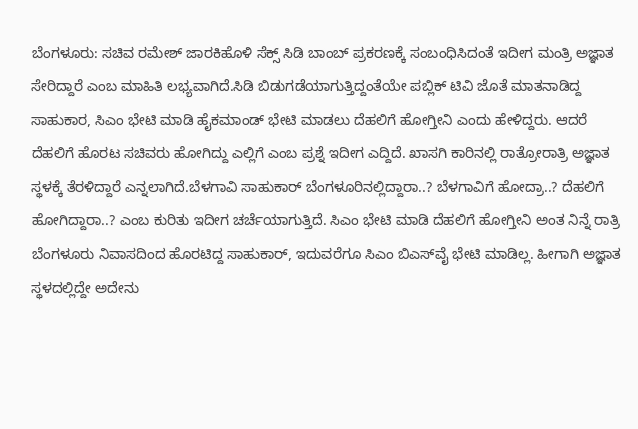ಬೆಂಗಳೂರು: ಸಚಿವ ರಮೇಶ್ ಜಾರಕಿಹೊಳಿ ಸೆಕ್ಸ್ ಸಿಡಿ ಬಾಂಬ್ ಪ್ರಕರಣಕ್ಕೆ ಸಂಬಂಧಿಸಿದಂತೆ ಇದೀಗ ಮಂತ್ರಿ ಅಜ್ಞಾತ ಸೇರಿದ್ದಾರೆ ಎಂಬ ಮಾಹಿತಿ ಲಭ್ಯವಾಗಿದೆ.ಸಿಡಿ ಬಿಡುಗಡೆಯಾಗುತ್ತಿದ್ದಂತೆಯೇ ಪಬ್ಲಿಕ್ ಟಿವಿ ಜೊತೆ ಮಾತನಾಡಿದ್ದ ಸಾಹುಕಾರ, ಸಿಎಂ ಭೇಟಿ ಮಾಡಿ ಹೈಕಮಾಂಡ್ ಭೇಟಿ ಮಾಡಲು ದೆಹಲಿಗೆ ಹೋಗ್ತೀನಿ ಎಂದು ಹೇಳಿದ್ದರು. ಆದರೆ ದೆಹಲಿಗೆ ಹೊರಟ ಸಚಿವರು ಹೋಗಿದ್ದು ಎಲ್ಲಿಗೆ ಎಂಬ ಪ್ರಶ್ನೆ ಇದೀಗ ಎದ್ದಿದೆ. ಖಾಸಗಿ ಕಾರಿನಲ್ಲಿ ರಾತ್ರೋರಾತ್ರಿ ಅಜ್ಞಾತ ಸ್ಥಳಕ್ಕೆ ತೆರಳಿದ್ದಾರೆ ಎನ್ನಲಾಗಿದೆ.ಬೆಳಗಾವಿ ಸಾಹುಕಾರ್ ಬೆಂಗಳೂರಿನಲ್ಲಿದ್ದಾರಾ..? ಬೆಳಗಾವಿಗೆ ಹೋದ್ರಾ..? ದೆಹಲಿಗೆ ಹೋಗಿದ್ದಾರಾ..? ಎಂಬ ಕುರಿತು ಇದೀಗ ಚರ್ಚೆಯಾಗುತ್ತಿದೆ. ಸಿಎಂ ಭೇಟಿ ಮಾಡಿ ದೆಹಲಿಗೆ ಹೋಗ್ತೀನಿ ಅಂತ ನಿನ್ನೆ ರಾತ್ರಿ ಬೆಂಗಳೂರು ನಿವಾಸದಿಂದ ಹೊರಟಿದ್ದ ಸಾಹುಕಾರ್, ಇದುವರೆಗೂ ಸಿಎಂ ಬಿಎಸ್‍ವೈ ಭೇಟಿ ಮಾಡಿಲ್ಲ. ಹೀಗಾಗಿ ಅಜ್ಞಾತ ಸ್ಥಳದಲ್ಲಿದ್ದೇ ಅದೇನು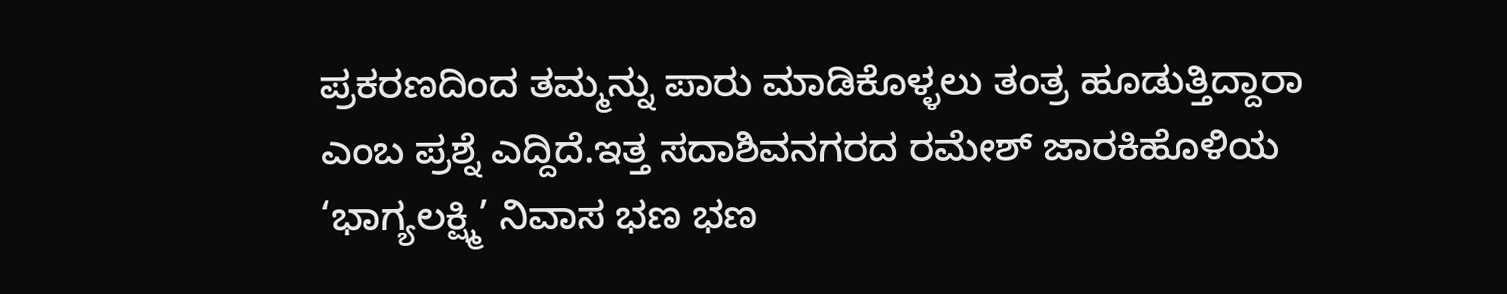ಪ್ರಕರಣದಿಂದ ತಮ್ಮನ್ನು ಪಾರು ಮಾಡಿಕೊಳ್ಳಲು ತಂತ್ರ ಹೂಡುತ್ತಿದ್ದಾರಾ ಎಂಬ ಪ್ರಶ್ನೆ ಎದ್ದಿದೆ.ಇತ್ತ ಸದಾಶಿವನಗರದ ರಮೇಶ್ ಜಾರಕಿಹೊಳಿಯ ‘ಭಾಗ್ಯಲಕ್ಷ್ಮಿ’ ನಿವಾಸ ಭಣ ಭಣ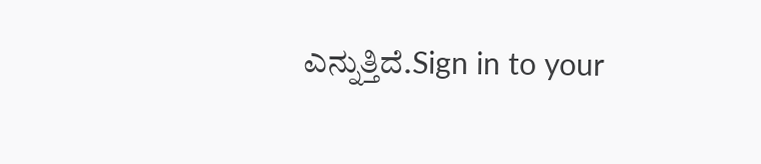ಎನ್ನುತ್ತಿದೆ.Sign in to your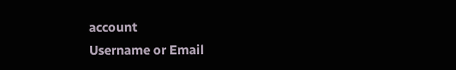account
Username or Email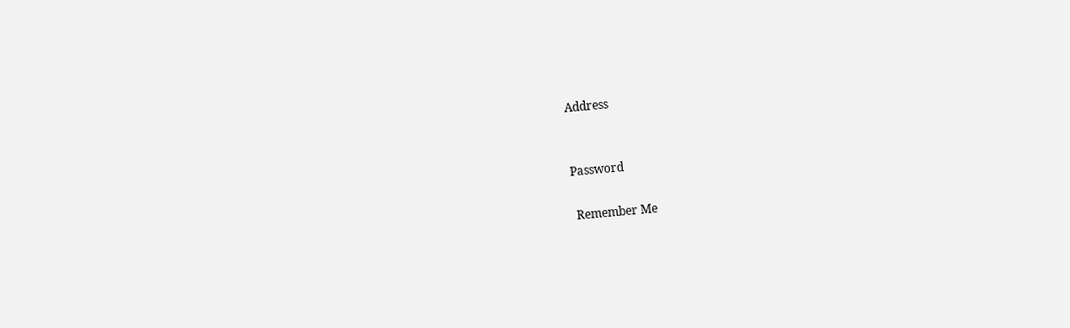Address


Password

 Remember Me